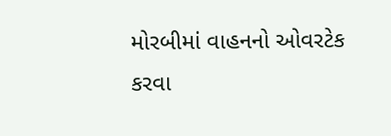મોરબીમાં વાહનનો ઓવરટેક કરવા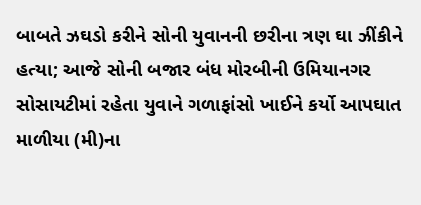બાબતે ઝઘડો કરીને સોની યુવાનની છરીના ત્રણ ઘા ઝીંકીને હત્યા; આજે સોની બજાર બંધ મોરબીની ઉમિયાનગર સોસાયટીમાં રહેતા યુવાને ગળાફાંસો ખાઈને કર્યો આપઘાત માળીયા (મી)ના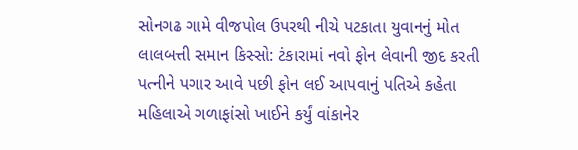સોનગઢ ગામે વીજપોલ ઉપરથી નીચે પટકાતા યુવાનનું મોત લાલબત્તી સમાન કિસ્સો: ટંકારામાં નવો ફોન લેવાની જીદ કરતી પત્નીને પગાર આવે પછી ફોન લઈ આપવાનું પતિએ કહેતા મહિલાએ ગળાફાંસો ખાઈને કર્યું વાંકાનેર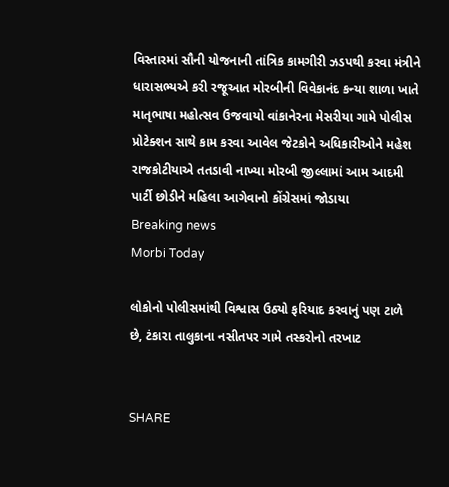વિસ્તારમાં સૌની યોજનાની તાંત્રિક કામગીરી ઝડપથી કરવા મંત્રીને ધારાસભ્યએ કરી રજૂઆત મોરબીની વિવેકાનંદ કન્યા શાળા ખાતે માતૃભાષા મહોત્સવ ઉજવાયો વાંકાનેરના મેસરીયા ગામે પોલીસ પ્રોટેક્શન સાથે કામ કરવા આવેલ જેટકોને અધિકારીઓને મહેશ રાજકોટીયાએ તતડાવી નાખ્યા મોરબી જીલ્લામાં આમ આદમી પાર્ટી છોડીને મહિલા આગેવાનો કોંગ્રેસમાં જોડાયા
Breaking news
Morbi Today

લોકોનો પોલીસમાંથી વિશ્વાસ ઉઠ્યો ફરિયાદ કરવાનું પણ ટાળે છે, ટંકારા તાલુકાના નસીતપર ગામે તસ્કરોનો તરખાટ


SHARE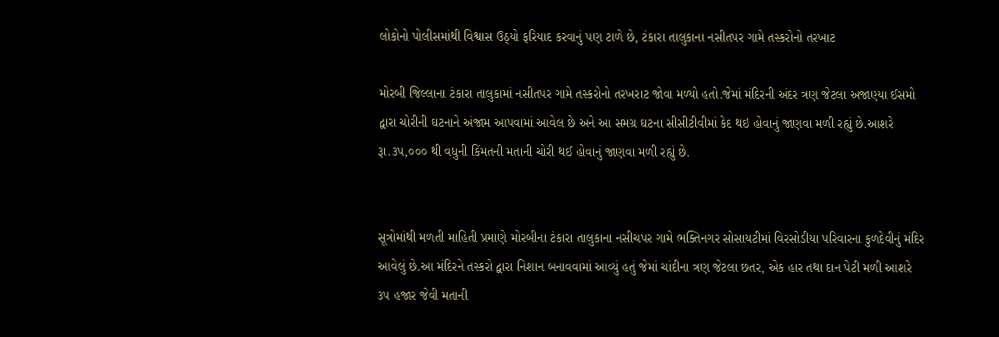લોકોનો પોલીસમાંથી વિશ્વાસ ઉઠ્યો ફરિયાદ કરવાનું પણ ટાળે છે, ટંકારા તાલુકાના નસીતપર ગામે તસ્કરોનો તરખાટ

મોરબી જિલ્લાના ટંકારા તાલુકામાં નસીતપર ગામે તસ્કરોનો તરખરાટ જોવા મળ્યો હતો.જેમાં મંદિરની અંદર ત્રણ જેટલા અજાણ્યા ઈસમો દ્વારા ચોરીની ઘટનાને અંજામ આપવામાં આવેલ છે અને આ સમગ્ર ઘટના સીસીટીવીમાં કેદ થઇ હોવાનું જાણવા મળી રહ્યું છે.આશરે રૂા.૩૫,૦૦૦ થી વધુની કિંમતની મતાની ચોરી થઈ હોવાનું જાણવા મળી રહ્યું છે.


સૂત્રોમાંથી મળતી માહિતી પ્રમાણે મોરબીના ટંકારા તાલુકાના નસીચપર ગામે ભક્તિનગર સોસાયટીમાં વિરસોડીયા પરિવારના કુળદેવીનું મંદિર આવેલું છે.આ મંદિરને તસ્કરો દ્વારા નિશાન બનાવવામાં આવ્યું હતું જેમાં ચાંદીના ત્રણ જેટલા છતર, એક હાર તથા દાન પેટી મળી આશરે ૩૫ હજાર જેવી મતાની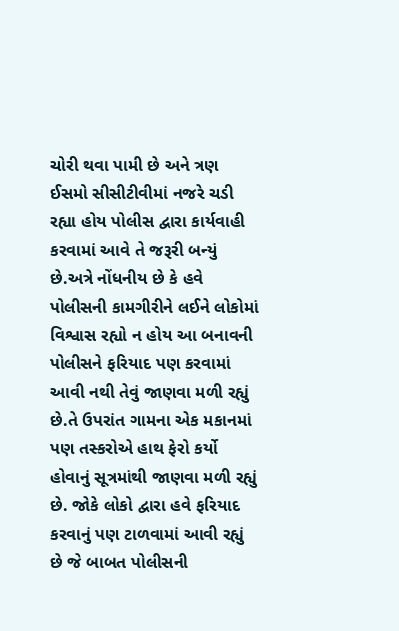ચોરી થવા પામી છે અને ત્રણ ઈસમો સીસીટીવીમાં નજરે ચડી રહ્યા હોય પોલીસ દ્વારા કાર્યવાહી કરવામાં આવે તે જરૂરી બન્યું છે.અત્રે નોંધનીય છે કે હવે પોલીસની કામગીરીને લઈને લોકોમાં વિશ્વાસ રહ્યો ન હોય આ બનાવની પોલીસને ફરિયાદ પણ કરવામાં આવી નથી તેવું જાણવા મળી રહ્યું છે.તે ઉપરાંત ગામના એક મકાનમાં પણ તસ્કરોએ હાથ ફેરો કર્યો હોવાનું સૂત્રમાંથી જાણવા મળી રહ્યું છે. જોકે લોકો દ્વારા હવે ફરિયાદ કરવાનું પણ ટાળવામાં આવી રહ્યું છે જે બાબત પોલીસની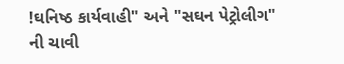!ઘનિષ્ઠ કાર્યવાહી" અને "સઘન પેટ્રોલીગ" ની ચાવી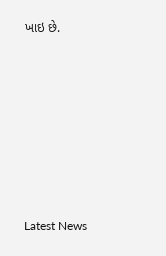ખાઇ છે.







Latest News